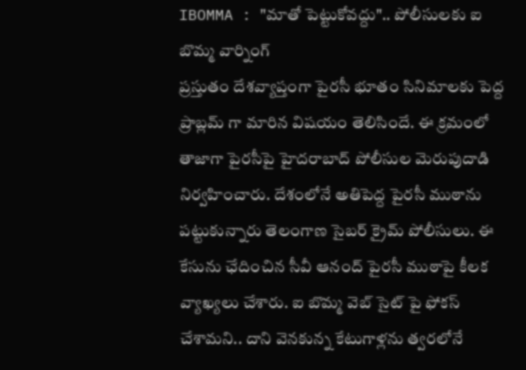IBOMMA : "మాతో పెట్టుకోవద్దు".. పోలీసులకు ఐ బొమ్మ వార్నింగ్
ప్రస్తుతం దేశవ్యాప్తంగా పైరసీ భూతం సినిమాలకు పెద్ద ప్రాబ్లమ్ గా మారిన విషయం తెలిసిందే. ఈ క్రమంలో తాజాగా పైరసీపై హైదరాబాద్ పోలీసుల మెరుపుదాడి నిర్వహించారు. దేశంలోనే అతిపెద్ద పైరసీ ముఠాను పట్టుకున్నారు తెలంగాణ సైబర్ క్రైమ్ పోలీసులు. ఈ కేసును ఛేదించిన సీవీ ఆనంద్ పైరసీ ముఠాపై కీలక వ్యాఖ్యలు చేశారు. ఐ బొమ్మ వెబ్ సైట్ పై ఫోకస్ చేశామని.. దాని వెనకున్న కేటుగాళ్లను త్వరలోనే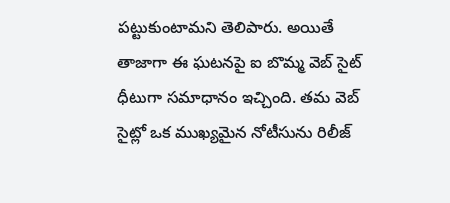పట్టుకుంటామని తెలిపారు. అయితే తాజాగా ఈ ఘటనపై ఐ బొమ్మ వెబ్ సైట్ ధీటుగా సమాధానం ఇచ్చింది. తమ వెబ్ సైట్లో ఒక ముఖ్యమైన నోటీసును రిలీజ్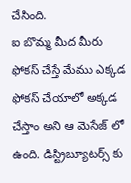చేసింది.
ఐ బొమ్మ మీద మీరు ఫోకస్ చేస్తే మేము ఎక్కడ ఫోకస్ చేయాలో అక్కడ చేస్తాం అని ఆ మెసేజ్ లో ఉంది. డిస్ట్రిబ్యూటర్స్ కు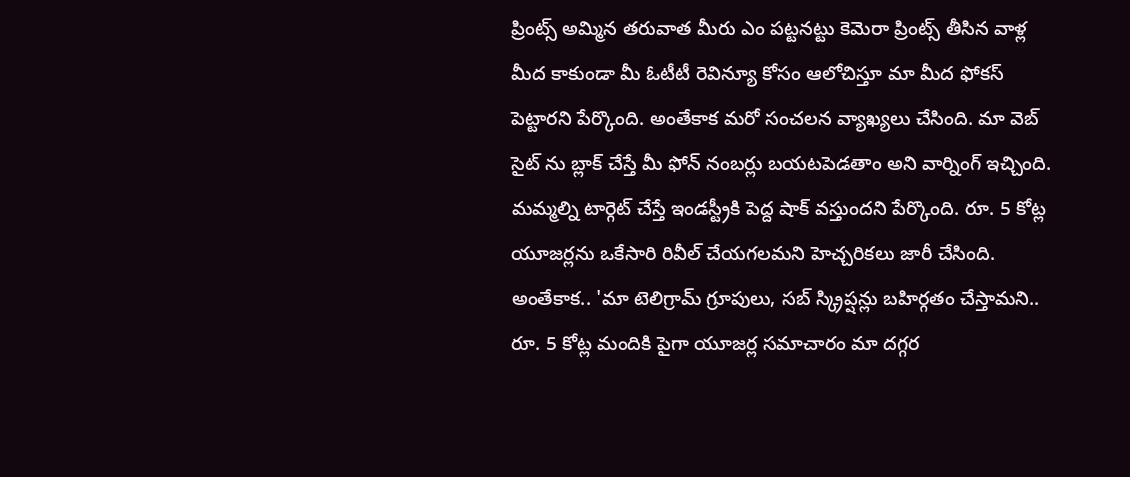ప్రింట్స్ అమ్మిన తరువాత మీరు ఎం పట్టనట్టు కెమెరా ప్రింట్స్ తీసిన వాళ్ల మీద కాకుండా మీ ఓటీటీ రెవిన్యూ కోసం ఆలోచిస్తూ మా మీద ఫోకస్ పెట్టారని పేర్కొంది. అంతేకాక మరో సంచలన వ్యాఖ్యలు చేసింది. మా వెబ్ సైట్ ను బ్లాక్ చేస్తే మీ ఫోన్ నంబర్లు బయటపెడతాం అని వార్నింగ్ ఇచ్చింది. మమ్మల్ని టార్గెట్ చేస్తే ఇండస్ట్రీకి పెద్ద షాక్ వస్తుందని పేర్కొంది. రూ. 5 కోట్ల యూజర్లను ఒకేసారి రివీల్ చేయగలమని హెచ్చరికలు జారీ చేసింది.
అంతేకాక.. 'మా టెలిగ్రామ్ గ్రూపులు, సబ్ స్క్రిప్షన్లు బహిర్గతం చేస్తామని.. రూ. 5 కోట్ల మందికి పైగా యూజర్ల సమాచారం మా దగ్గర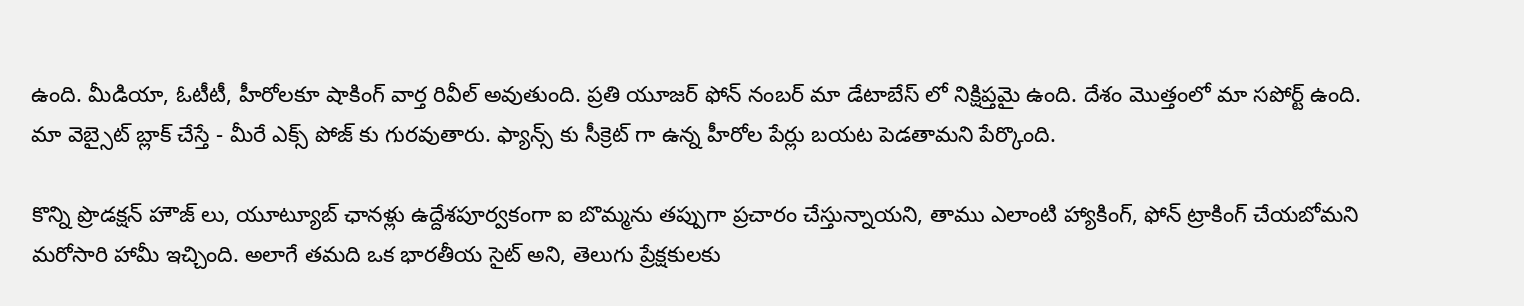ఉంది. మీడియా, ఓటీటీ, హీరోలకూ షాకింగ్ వార్త రివీల్ అవుతుంది. ప్రతి యూజర్ ఫోన్ నంబర్ మా డేటాబేస్ లో నిక్షిప్తమై ఉంది. దేశం మొత్తంలో మా సపోర్ట్ ఉంది. మా వెబ్సైట్ బ్లాక్ చేస్తే - మీరే ఎక్స్ పోజ్ కు గురవుతారు. ఫ్యాన్స్ కు సీక్రెట్ గా ఉన్న హీరోల పేర్లు బయట పెడతామని పేర్కొంది.

కొన్ని ప్రొడక్షన్ హౌజ్ లు, యూట్యూబ్ ఛానళ్లు ఉద్దేశపూర్వకంగా ఐ బొమ్మను తప్పుగా ప్రచారం చేస్తున్నాయని, తాము ఎలాంటి హ్యాకింగ్, ఫోన్ ట్రాకింగ్ చేయబోమని మరోసారి హామీ ఇచ్చింది. అలాగే తమది ఒక భారతీయ సైట్ అని, తెలుగు ప్రేక్షకులకు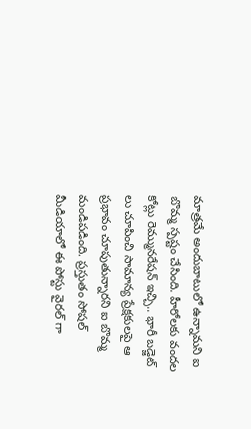మాత్రమే అందుబాటులో ఉన్నామని ఐ బొమ్మ స్పష్టం చేసింది. హీరోలకు వందల కోట్లు రెమ్మునరేషన్ ఇచ్చి.. భారీ బడ్జెట్ లు చూపించి సామాన్య ప్రేక్షకులపై ఆ ప్రభావం చూపుతున్నారని ఐ బొమ్మ మండిపడింది. ప్రస్తుతం సోషల్ మీడియాలో ఈ పోస్టు వైరల్ గా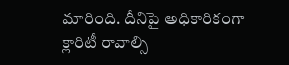మారింది. దీనిపై అధికారికంగా క్లారిటీ రావాల్సి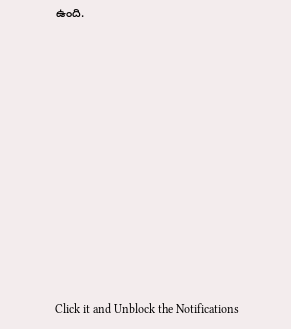ఉంది.












Click it and Unblock the Notifications